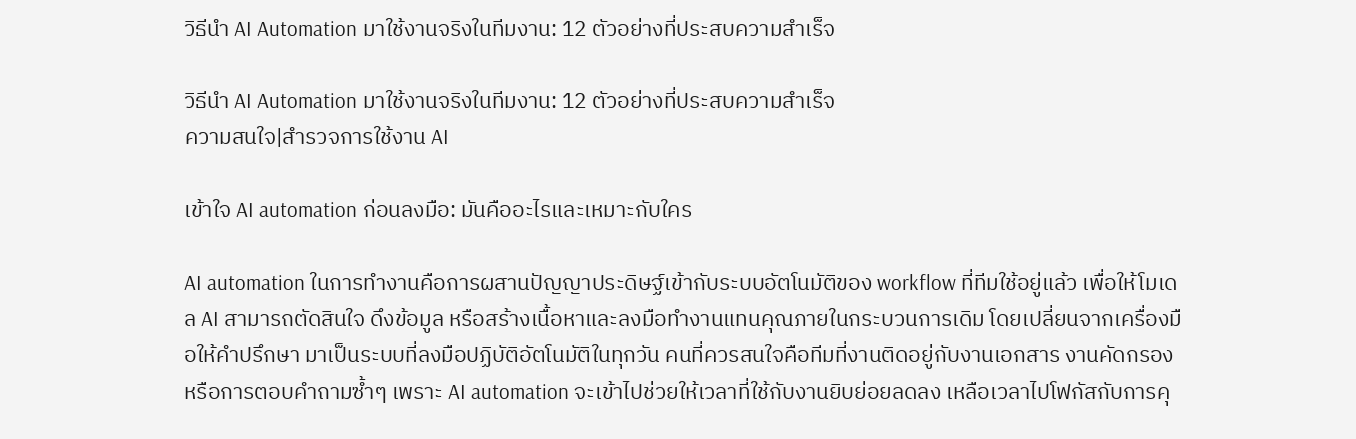วิธีนำ AI Automation มาใช้งานจริงในทีมงาน: 12 ตัวอย่างที่ประสบความสำเร็จ

วิธีนำ AI Automation มาใช้งานจริงในทีมงาน: 12 ตัวอย่างที่ประสบความสำเร็จ
ความสนใจ|สำรวจการใช้งาน AI

เข้าใจ AI automation ก่อนลงมือ: มันคืออะไรและเหมาะกับใคร

AI automation ในการทำงานคือการผสานปัญญาประดิษฐ์เข้ากับระบบอัตโนมัติของ workflow ที่ทีมใช้อยู่แล้ว เพื่อให้โมเดล AI สามารถตัดสินใจ ดึงข้อมูล หรือสร้างเนื้อหาและลงมือทำงานแทนคุณภายในกระบวนการเดิม โดยเปลี่ยนจากเครื่องมือให้คำปรึกษา มาเป็นระบบที่ลงมือปฏิบัติอัตโนมัติในทุกวัน คนที่ควรสนใจคือทีมที่งานติดอยู่กับงานเอกสาร งานคัดกรอง หรือการตอบคำถามซ้ำๆ เพราะ AI automation จะเข้าไปช่วยให้เวลาที่ใช้กับงานยิบย่อยลดลง เหลือเวลาไปโฟกัสกับการคุ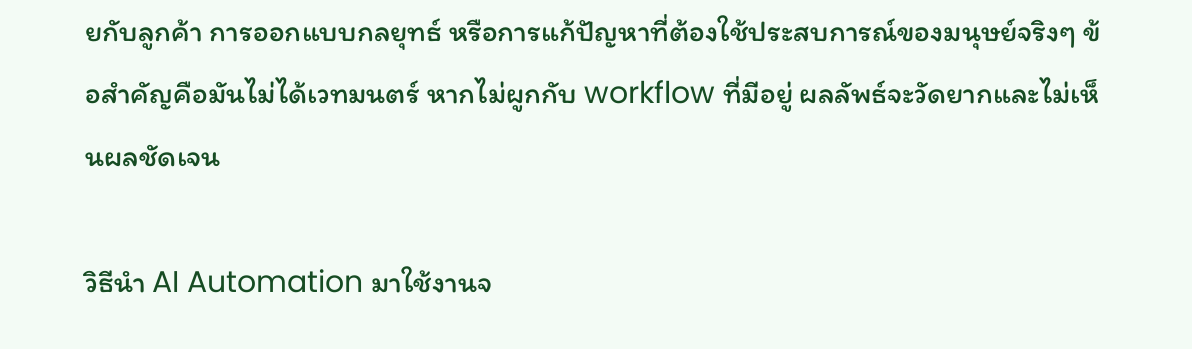ยกับลูกค้า การออกแบบกลยุทธ์ หรือการแก้ปัญหาที่ต้องใช้ประสบการณ์ของมนุษย์จริงๆ ข้อสำคัญคือมันไม่ได้เวทมนตร์ หากไม่ผูกกับ workflow ที่มีอยู่ ผลลัพธ์จะวัดยากและไม่เห็นผลชัดเจน

วิธีนำ AI Automation มาใช้งานจ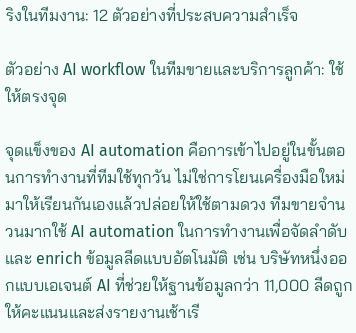ริงในทีมงาน: 12 ตัวอย่างที่ประสบความสำเร็จ

ตัวอย่าง AI workflow ในทีมขายและบริการลูกค้า: ใช้ให้ตรงจุด

จุดแข็งของ AI automation คือการเข้าไปอยู่ในขั้นตอนการทำงานที่ทีมใช้ทุกวัน ไม่ใช่การโยนเครื่องมือใหม่มาให้เรียนกันเองแล้วปล่อยให้ใช้ตามดวง ทีมขายจำนวนมากใช้ AI automation ในการทำงานเพื่อจัดลำดับและ enrich ข้อมูลลีดแบบอัตโนมัติ เช่น บริษัทหนึ่งออกแบบเอเจนต์ AI ที่ช่วยให้ฐานข้อมูลกว่า 11,000 ลีดถูกให้คะแนนและส่งรายงานเช้าเรี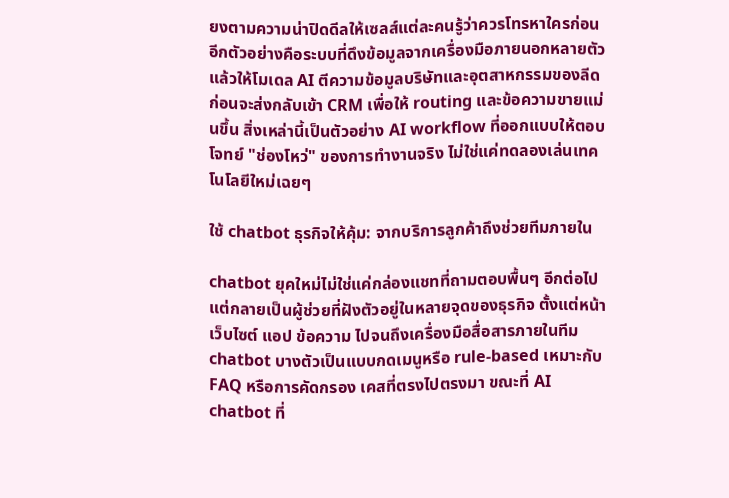ยงตามความน่าปิดดีลให้เซลส์แต่ละคนรู้ว่าควรโทรหาใครก่อน อีกตัวอย่างคือระบบที่ดึงข้อมูลจากเครื่องมือภายนอกหลายตัวแล้วให้โมเดล AI ตีความข้อมูลบริษัทและอุตสาหกรรมของลีด ก่อนจะส่งกลับเข้า CRM เพื่อให้ routing และข้อความขายแม่นขึ้น สิ่งเหล่านี้เป็นตัวอย่าง AI workflow ที่ออกแบบให้ตอบโจทย์ "ช่องโหว่" ของการทำงานจริง ไม่ใช่แค่ทดลองเล่นเทคโนโลยีใหม่เฉยๆ

ใช้ chatbot ธุรกิจให้คุ้ม: จากบริการลูกค้าถึงช่วยทีมภายใน

chatbot ยุคใหม่ไม่ใช่แค่กล่องแชทที่ถามตอบพื้นๆ อีกต่อไป แต่กลายเป็นผู้ช่วยที่ฝังตัวอยู่ในหลายจุดของธุรกิจ ตั้งแต่หน้าเว็บไซต์ แอป ข้อความ ไปจนถึงเครื่องมือสื่อสารภายในทีม chatbot บางตัวเป็นแบบกดเมนูหรือ rule-based เหมาะกับ FAQ หรือการคัดกรอง เคสที่ตรงไปตรงมา ขณะที่ AI chatbot ที่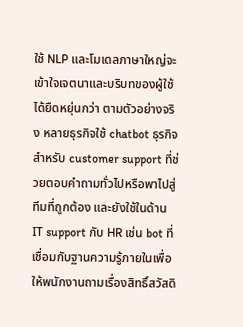ใช้ NLP และโมเดลภาษาใหญ่จะเข้าใจเจตนาและบริบทของผู้ใช้ได้ยืดหยุ่นกว่า ตามตัวอย่างจริง หลายธุรกิจใช้ chatbot ธุรกิจสำหรับ customer support ที่ช่วยตอบคำถามทั่วไปหรือพาไปสู่ทีมที่ถูกต้อง และยังใช้ในด้าน IT support กับ HR เช่น bot ที่เชื่อมกับฐานความรู้ภายในเพื่อให้พนักงานถามเรื่องสิทธิ์สวัสดิ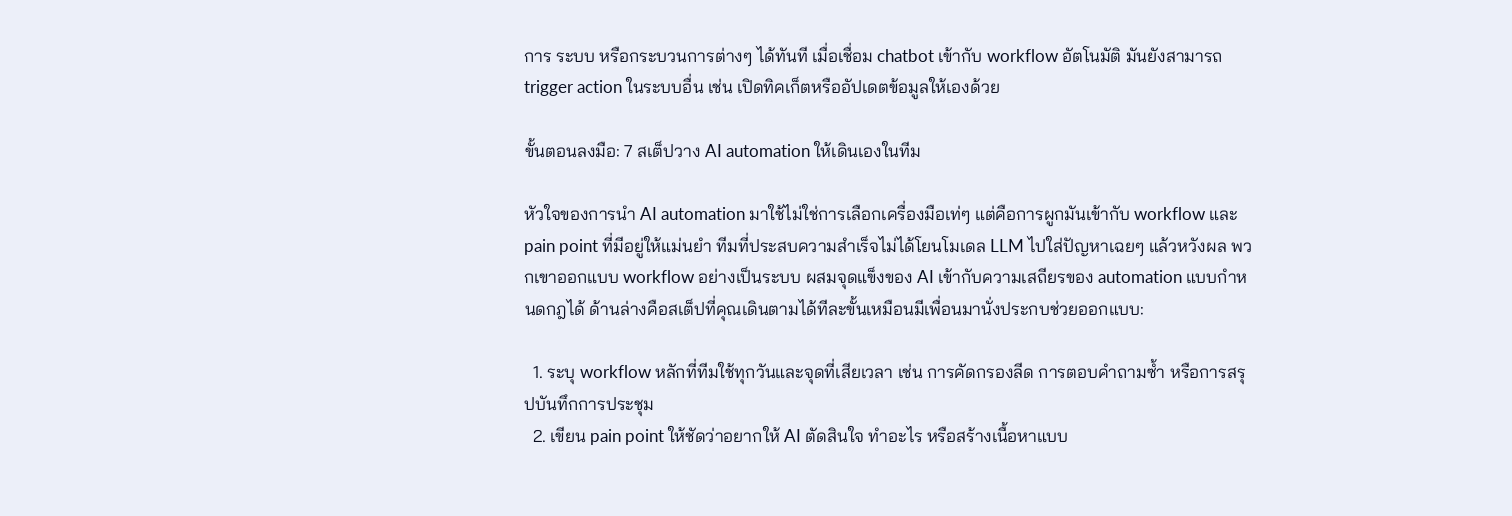การ ระบบ หรือกระบวนการต่างๆ ได้ทันที เมื่อเชื่อม chatbot เข้ากับ workflow อัตโนมัติ มันยังสามารถ trigger action ในระบบอื่น เช่น เปิดทิคเก็ตหรืออัปเดตข้อมูลให้เองด้วย

ขั้นตอนลงมือ: 7 สเต็ปวาง AI automation ให้เดินเองในทีม

หัวใจของการนำ AI automation มาใช้ไม่ใช่การเลือกเครื่องมือเท่ๆ แต่คือการผูกมันเข้ากับ workflow และ pain point ที่มีอยู่ให้แม่นยำ ทีมที่ประสบความสำเร็จไม่ได้โยนโมเดล LLM ไปใส่ปัญหาเฉยๆ แล้วหวังผล พวกเขาออกแบบ workflow อย่างเป็นระบบ ผสมจุดแข็งของ AI เข้ากับความเสถียรของ automation แบบกำหนดกฎได้ ด้านล่างคือสเต็ปที่คุณเดินตามได้ทีละขั้นเหมือนมีเพื่อนมานั่งประกบช่วยออกแบบ:

  1. ระบุ workflow หลักที่ทีมใช้ทุกวันและจุดที่เสียเวลา เช่น การคัดกรองลีด การตอบคำถามซ้ำ หรือการสรุปบันทึกการประชุม
  2. เขียน pain point ให้ชัดว่าอยากให้ AI ตัดสินใจ ทำอะไร หรือสร้างเนื้อหาแบบ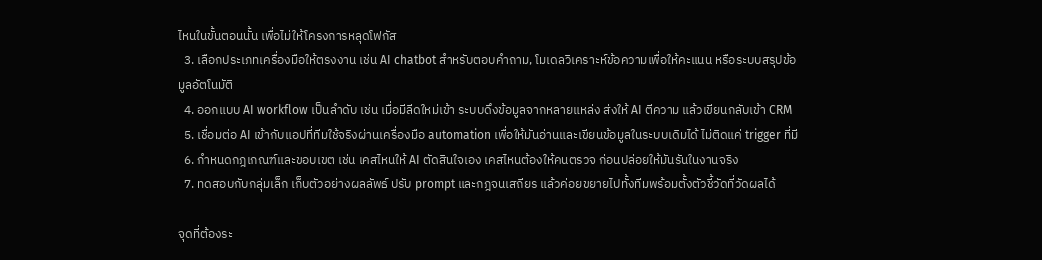ไหนในขั้นตอนนั้น เพื่อไม่ให้โครงการหลุดโฟกัส
  3. เลือกประเภทเครื่องมือให้ตรงงาน เช่น AI chatbot สำหรับตอบคำถาม, โมเดลวิเคราะห์ข้อความเพื่อให้คะแนน หรือระบบสรุปข้อมูลอัตโนมัติ
  4. ออกแบบ AI workflow เป็นลำดับ เช่น เมื่อมีลีดใหม่เข้า ระบบดึงข้อมูลจากหลายแหล่ง ส่งให้ AI ตีความ แล้วเขียนกลับเข้า CRM
  5. เชื่อมต่อ AI เข้ากับแอปที่ทีมใช้จริงผ่านเครื่องมือ automation เพื่อให้มันอ่านและเขียนข้อมูลในระบบเดิมได้ ไม่ติดแค่ trigger ที่มี
  6. กำหนดกฎเกณฑ์และขอบเขต เช่น เคสไหนให้ AI ตัดสินใจเอง เคสไหนต้องให้คนตรวจ ก่อนปล่อยให้มันรันในงานจริง
  7. ทดสอบกับกลุ่มเล็ก เก็บตัวอย่างผลลัพธ์ ปรับ prompt และกฎจนเสถียร แล้วค่อยขยายไปทั้งทีมพร้อมตั้งตัวชี้วัดที่วัดผลได้

จุดที่ต้องระ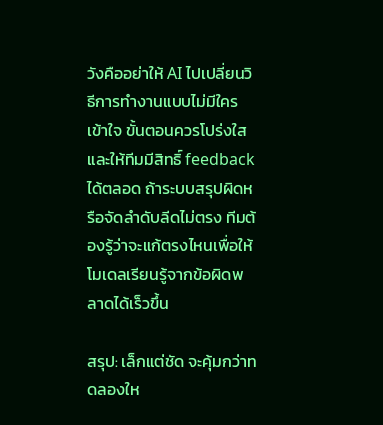วังคืออย่าให้ AI ไปเปลี่ยนวิธีการทำงานแบบไม่มีใครเข้าใจ ขั้นตอนควรโปร่งใสและให้ทีมมีสิทธิ์ feedback ได้ตลอด ถ้าระบบสรุปผิดหรือจัดลำดับลีดไม่ตรง ทีมต้องรู้ว่าจะแก้ตรงไหนเพื่อให้โมเดลเรียนรู้จากข้อผิดพลาดได้เร็วขึ้น

สรุป: เล็กแต่ชัด จะคุ้มกว่าทดลองให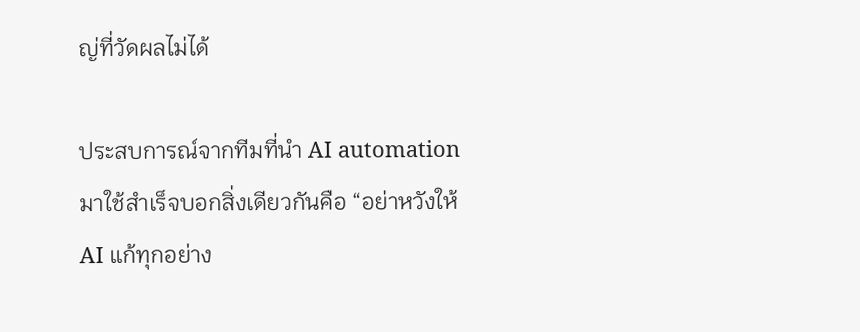ญ่ที่วัดผลไม่ได้

ประสบการณ์จากทีมที่นำ AI automation มาใช้สำเร็จบอกสิ่งเดียวกันคือ “อย่าหวังให้ AI แก้ทุกอย่าง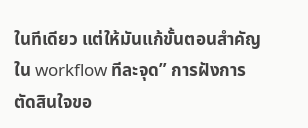ในทีเดียว แต่ให้มันแก้ขั้นตอนสำคัญใน workflow ทีละจุด” การฝังการตัดสินใจขอ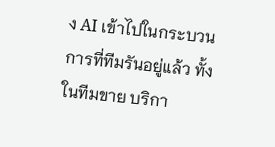ง AI เข้าไปในกระบวนการที่ทีมรันอยู่แล้ว ทั้งในทีมขาย บริกา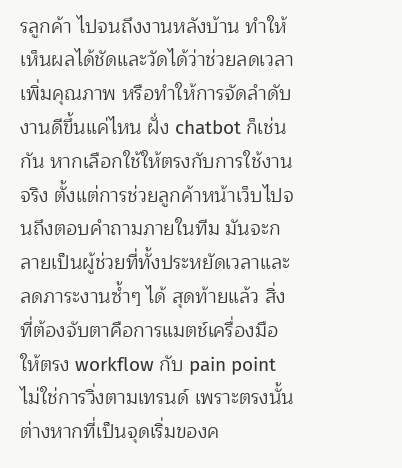รลูกค้า ไปจนถึงงานหลังบ้าน ทำให้เห็นผลได้ชัดและวัดได้ว่าช่วยลดเวลา เพิ่มคุณภาพ หรือทำให้การจัดลำดับงานดีขึ้นแค่ไหน ฝั่ง chatbot ก็เช่นกัน หากเลือกใช้ให้ตรงกับการใช้งานจริง ตั้งแต่การช่วยลูกค้าหน้าเว็บไปจนถึงตอบคำถามภายในทีม มันจะกลายเป็นผู้ช่วยที่ทั้งประหยัดเวลาและลดภาระงานซ้ำๆ ได้ สุดท้ายแล้ว สิ่งที่ต้องจับตาคือการแมตช์เครื่องมือให้ตรง workflow กับ pain point ไม่ใช่การวิ่งตามเทรนด์ เพราะตรงนั้นต่างหากที่เป็นจุดเริ่มของค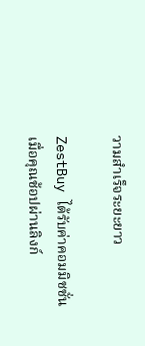วามสำเร็จระยะยาว

ZestBuy ได้รับค่าคอมมิชชั่นเมื่อคุณช้อปผ่านลิงก์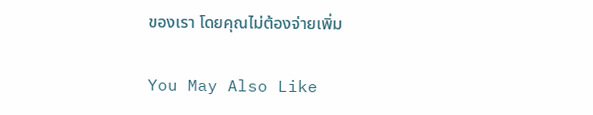ของเรา โดยคุณไม่ต้องจ่ายเพิ่ม

You May Also Like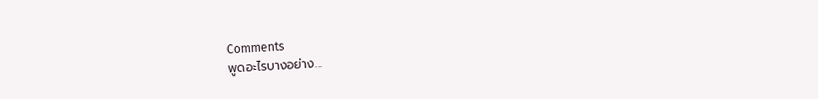Comments
พูดอะไรบางอย่าง...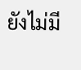ยังไม่มี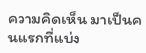ความคิดเห็น มาเป็นคนแรกที่แบ่ง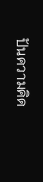ปันความคิด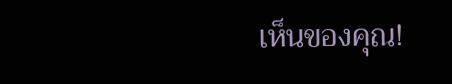เห็นของคุณ!